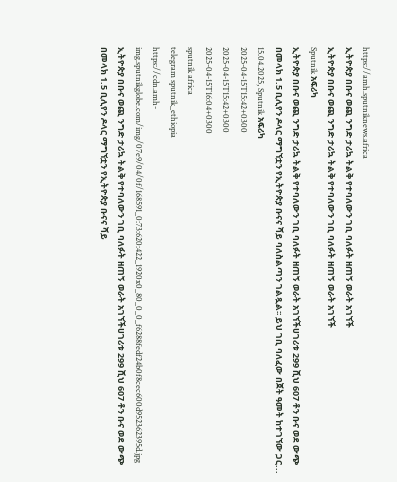https://amh.sputniknews.africa
ኢትዮጵያ በቡና ወጪ ንግድ ታሪኳ ትልቅ የተባለውን ገቢ ባለፉት ዘጠኝ ወራት አገኘች
ኢትዮጵያ በቡና ወጪ ንግድ ታሪኳ ትልቅ የተባለውን ገቢ ባለፉት ዘጠኝ ወራት አገኘች
Sputnik አፍሪካ
ኢትዮጵያ በቡና ወጪ ንግድ ታሪኳ ትልቅ የተባለውን ገቢ ባለፉት ዘጠኝ ወራት አገኘችሀገሪቱ 299 ሺህ 607 ቶን ቡና ወደ ውጭ በመላክ 1.5 ቢሊየን ዶላር ማግኘቷን የኢትዮጵያ ቡናና ሻይ ባለስልጣን ገልጿል፡፡ ይህ ገቢ ባለፈው በጀት ዓመት ከተገኘው ጋር... 15.04.2025, Sputnik አፍሪካ
2025-04-15T15:42+0300
2025-04-15T15:42+0300
2025-04-15T16:04+0300
sputnik africa
telegram sputnik_ethiopia
https://cdn.amh-img.sputnikglobe.com/img/07e9/04/0f/168591_0:73:620:422_1920x0_80_0_0_f6288fedf24b0f8cec600d952362395d.jpg
ኢትዮጵያ በቡና ወጪ ንግድ ታሪኳ ትልቅ የተባለውን ገቢ ባለፉት ዘጠኝ ወራት አገኘችሀገሪቱ 299 ሺህ 607 ቶን ቡና ወደ ውጭ በመላክ 1.5 ቢሊየን ዶላር ማግኘቷን የኢትዮጵያ ቡናና ሻይ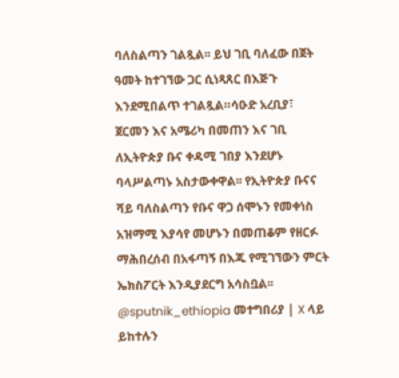ባለስልጣን ገልጿል፡፡ ይህ ገቢ ባለፈው በጀት ዓመት ከተገኘው ጋር ሲነጻጸር በእጅጉ እንደሚበልጥ ተገልጿል።ሳዑድ አረቢያ፣ ጀርመን እና አሜሪካ በመጠን እና ገቢ ለኢትዮጵያ ቡና ቀዳሚ ገበያ እንደሆኑ ባላሥልጣኑ አስታውቀዋል፡፡ የኢትዮጵያ ቡናና ሻይ ባለስልጣን የቡና ዋጋ ሰሞኑን የመቀነስ አዝማሚ እያሳየ መሆኑን በመጠቆም የዘርፉ ማሕበረሰብ በአፋጣኝ በእጁ የሚገኘውን ምርት ኤክስፖርት እንዲያደርግ አሳስቧል፡፡ @sputnik_ethiopia መተግበሪያ | X ላይ ይከተሉን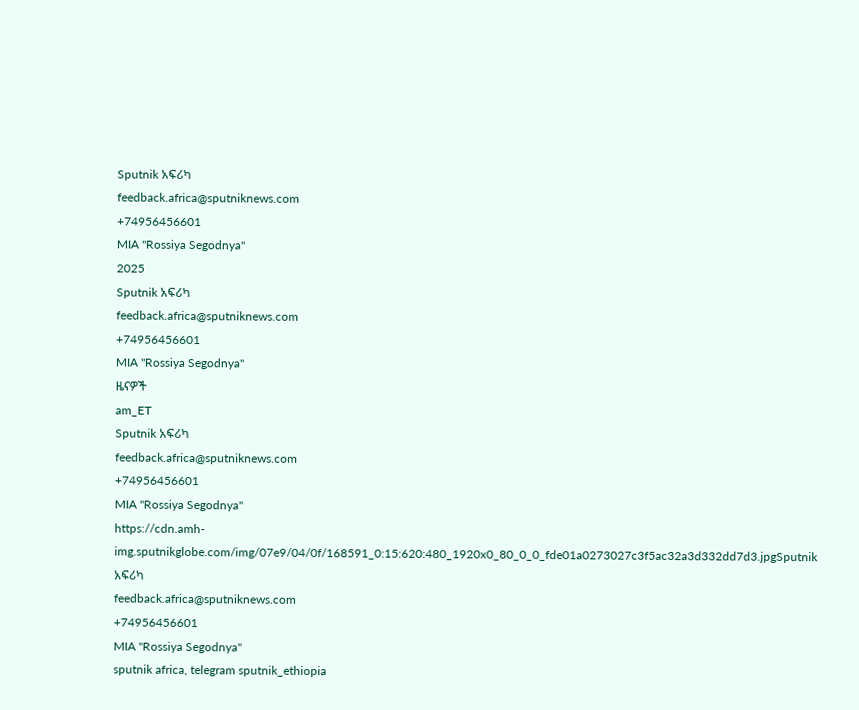Sputnik አፍሪካ
feedback.africa@sputniknews.com
+74956456601
MIA "Rossiya Segodnya"
2025
Sputnik አፍሪካ
feedback.africa@sputniknews.com
+74956456601
MIA "Rossiya Segodnya"
ዜናዎች
am_ET
Sputnik አፍሪካ
feedback.africa@sputniknews.com
+74956456601
MIA "Rossiya Segodnya"
https://cdn.amh-img.sputnikglobe.com/img/07e9/04/0f/168591_0:15:620:480_1920x0_80_0_0_fde01a0273027c3f5ac32a3d332dd7d3.jpgSputnik አፍሪካ
feedback.africa@sputniknews.com
+74956456601
MIA "Rossiya Segodnya"
sputnik africa, telegram sputnik_ethiopia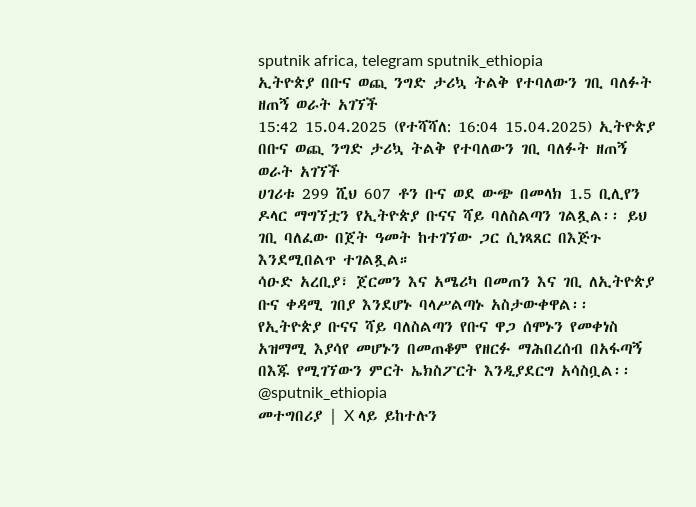sputnik africa, telegram sputnik_ethiopia
ኢትዮጵያ በቡና ወጪ ንግድ ታሪኳ ትልቅ የተባለውን ገቢ ባለፉት ዘጠኝ ወራት አገኘች
15:42 15.04.2025 (የተሻሻለ: 16:04 15.04.2025) ኢትዮጵያ በቡና ወጪ ንግድ ታሪኳ ትልቅ የተባለውን ገቢ ባለፉት ዘጠኝ ወራት አገኘች
ሀገሪቱ 299 ሺህ 607 ቶን ቡና ወደ ውጭ በመላክ 1.5 ቢሊየን ዶላር ማግኘቷን የኢትዮጵያ ቡናና ሻይ ባለስልጣን ገልጿል፡፡ ይህ ገቢ ባለፈው በጀት ዓመት ከተገኘው ጋር ሲነጻጸር በእጅጉ እንደሚበልጥ ተገልጿል።
ሳዑድ አረቢያ፣ ጀርመን እና አሜሪካ በመጠን እና ገቢ ለኢትዮጵያ ቡና ቀዳሚ ገበያ እንደሆኑ ባላሥልጣኑ አስታውቀዋል፡፡
የኢትዮጵያ ቡናና ሻይ ባለስልጣን የቡና ዋጋ ሰሞኑን የመቀነስ አዝማሚ እያሳየ መሆኑን በመጠቆም የዘርፉ ማሕበረሰብ በአፋጣኝ በእጁ የሚገኘውን ምርት ኤክስፖርት እንዲያደርግ አሳስቧል፡፡
@sputnik_ethiopia
መተግበሪያ | X ላይ ይከተሉን